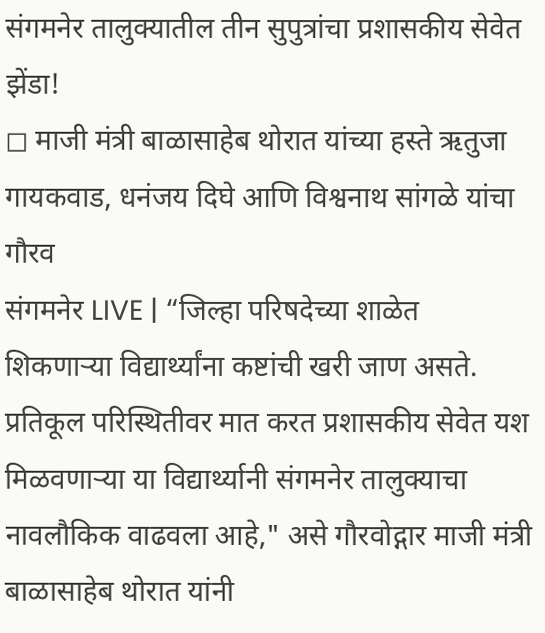संगमनेर तालुक्यातील तीन सुपुत्रांचा प्रशासकीय सेवेत झेंडा!
◻ माजी मंत्री बाळासाहेब थोरात यांच्या हस्ते ऋतुजा गायकवाड, धनंजय दिघे आणि विश्वनाथ सांगळे यांचा गौरव
संगमनेर LIVE | “जिल्हा परिषदेच्या शाळेत शिकणाऱ्या विद्यार्थ्यांना कष्टांची खरी जाण असते. प्रतिकूल परिस्थितीवर मात करत प्रशासकीय सेवेत यश मिळवणाऱ्या या विद्यार्थ्यानी संगमनेर तालुक्याचा नावलौकिक वाढवला आहे," असे गौरवोद्गार माजी मंत्री बाळासाहेब थोरात यांनी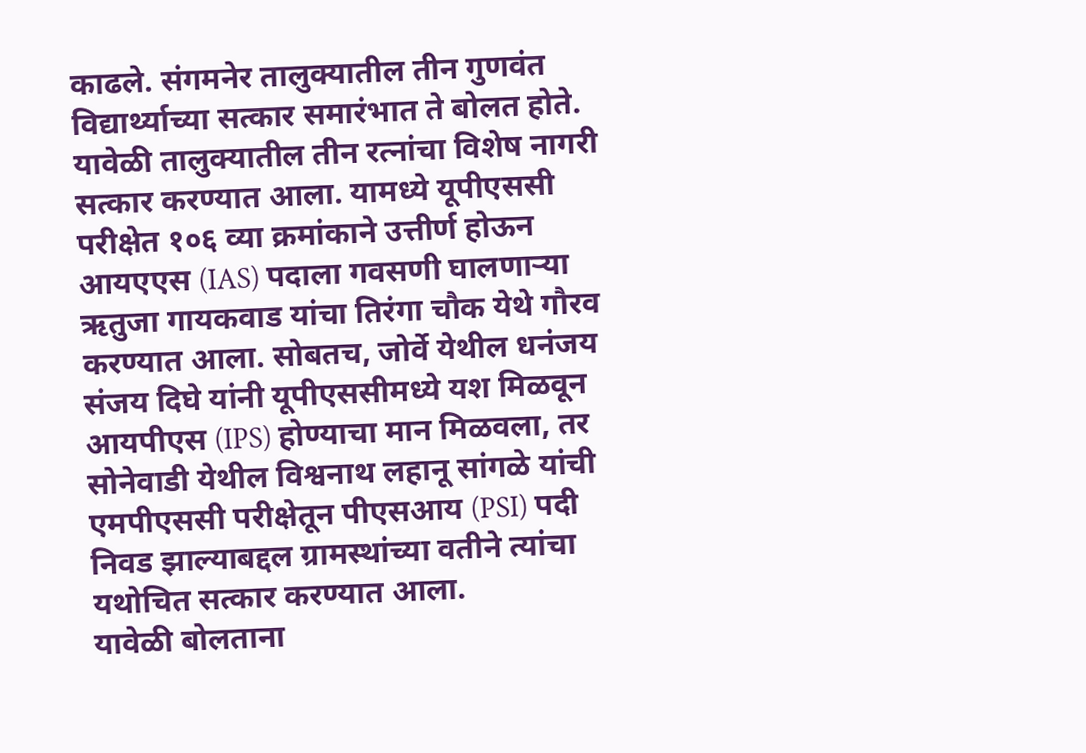काढले. संगमनेर तालुक्यातील तीन गुणवंत विद्यार्थ्याच्या सत्कार समारंभात ते बोलत होते.
यावेळी तालुक्यातील तीन रत्नांचा विशेष नागरी सत्कार करण्यात आला. यामध्ये यूपीएससी परीक्षेत १०६ व्या क्रमांकाने उत्तीर्ण होऊन आयएएस (IAS) पदाला गवसणी घालणाऱ्या ऋतुजा गायकवाड यांचा तिरंगा चौक येथे गौरव करण्यात आला. सोबतच, जोर्वे येथील धनंजय संजय दिघे यांनी यूपीएससीमध्ये यश मिळवून आयपीएस (IPS) होण्याचा मान मिळवला, तर सोनेवाडी येथील विश्वनाथ लहानू सांगळे यांची एमपीएससी परीक्षेतून पीएसआय (PSI) पदी निवड झाल्याबद्दल ग्रामस्थांच्या वतीने त्यांचा यथोचित सत्कार करण्यात आला.
यावेळी बोलताना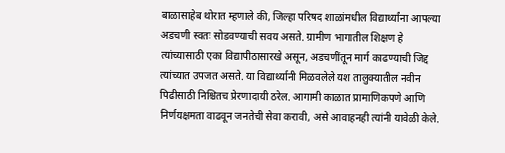बाळासाहेब थोरात म्हणाले की, जिल्हा परिषद शाळांमधील विद्यार्थ्यांना आपल्या अडचणी स्वतः सोडवण्याची सवय असते. ग्रामीण भागातील शिक्षण हे त्यांच्यासाठी एका विद्यापीठासारखे असून, अडचणींतून मार्ग काढण्याची जिद्द त्यांच्यात उपजत असते. या विद्यार्थ्यानी मिळवलेले यश तालुक्यातील नवीन पिढीसाठी निश्चितच प्रेरणादायी ठरेल. आगामी काळात प्रामाणिकपणे आणि निर्णयक्षमता वाढवून जनतेची सेवा करावी, असे आवाहनही त्यांनी यावेळी केले.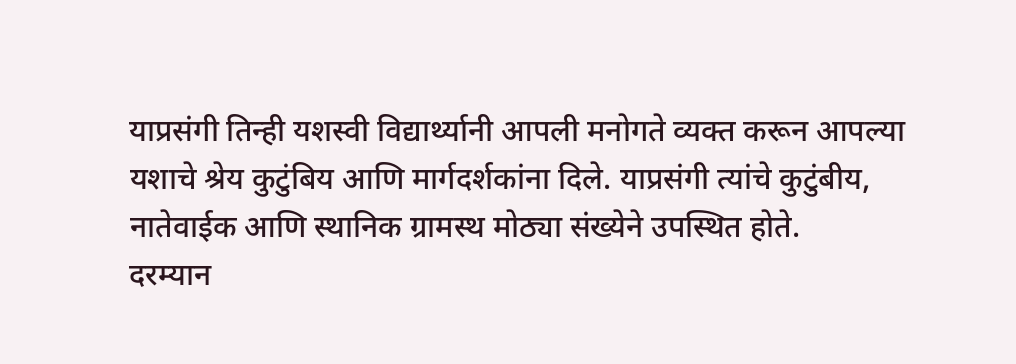याप्रसंगी तिन्ही यशस्वी विद्यार्थ्यानी आपली मनोगते व्यक्त करून आपल्या यशाचे श्रेय कुटुंबिय आणि मार्गदर्शकांना दिले. याप्रसंगी त्यांचे कुटुंबीय, नातेवाईक आणि स्थानिक ग्रामस्थ मोठ्या संख्येने उपस्थित होते.
दरम्यान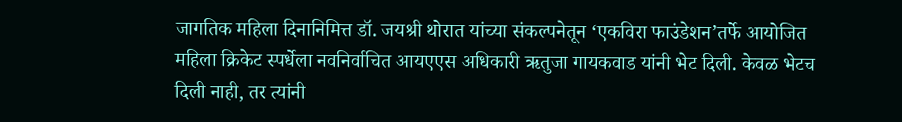जागतिक महिला दिनानिमित्त डॉ. जयश्री थोरात यांच्या संकल्पनेतून ‘एकविरा फाउंडेशन’तर्फे आयोजित महिला क्रिकेट स्पर्धेला नवनिर्वाचित आयएएस अधिकारी ऋतुजा गायकवाड यांनी भेट दिली. केवळ भेटच दिली नाही, तर त्यांनी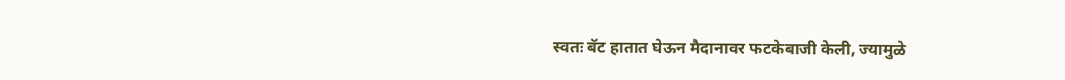स्वतः बॅट हातात घेऊन मैदानावर फटकेबाजी केली, ज्यामुळे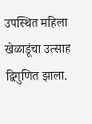उपस्थित महिला खेळाडूंचा उत्साह द्विगुणित झाला.